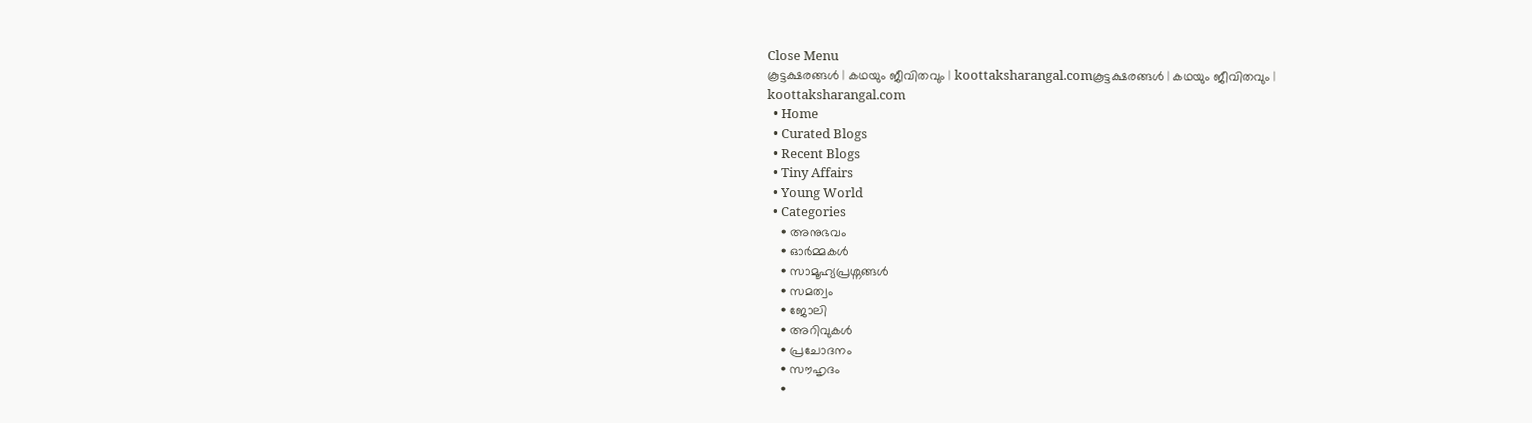Close Menu
കൂട്ടക്ഷരങ്ങൾ | കഥയും ജീവിതവും | koottaksharangal.comകൂട്ടക്ഷരങ്ങൾ | കഥയും ജീവിതവും | koottaksharangal.com
  • Home
  • Curated Blogs
  • Recent Blogs
  • Tiny Affairs
  • Young World
  • Categories
    • അനുഭവം
    • ഓർമ്മകൾ
    • സാമൂഹ്യപ്രശ്നങ്ങൾ
    • സമത്വം
    • ജോലി
    • അറിവുകൾ
    • പ്രചോദനം
    • സൗഹൃദം
    •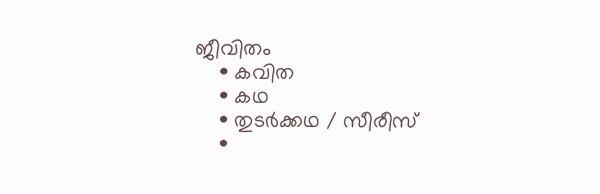ജീവിതം
    • കവിത
    • കഥ
    • തുടർക്കഥ / സീരീസ്
    •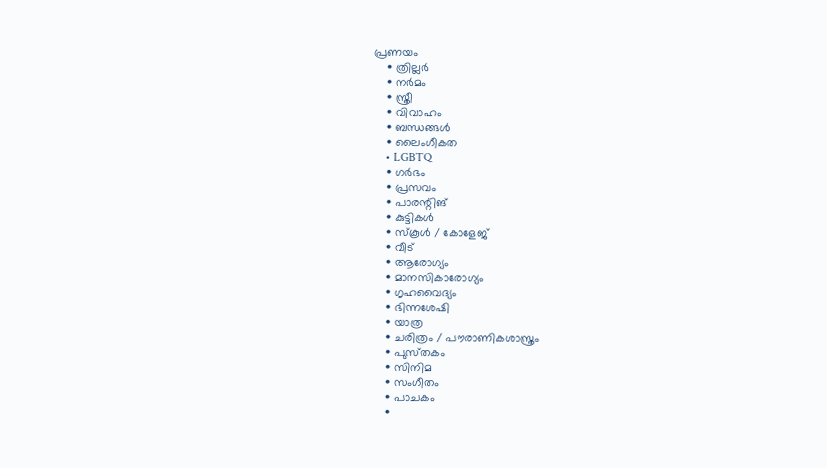പ്രണയം
    • ത്രില്ലർ
    • നര്‍മം
    • സ്ത്രീ
    • വിവാഹം
    • ബന്ധങ്ങൾ
    • ലൈംഗീകത
    • LGBTQ
    • ഗർഭം
    • പ്രസവം
    • പാരന്റിങ്
    • കുട്ടികൾ
    • സ്‌കൂൾ / കോളേജ്
    • വീട്
    • ആരോഗ്യം
    • മാനസികാരോഗ്യം
    • ഗൃഹവൈദ്യം
    • ഭിന്നശേഷി
    • യാത്ര
    • ചരിത്രം / പൗരാണികശാസ്ത്രം
    • പുസ്‌തകം
    • സിനിമ
    • സംഗീതം
    • പാചകം
    •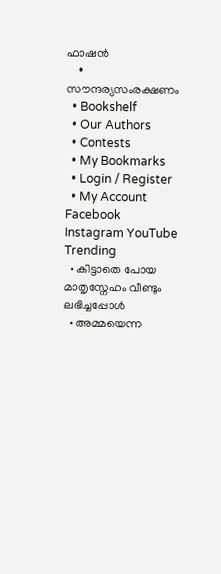ഫാഷൻ
    • സൗന്ദര്യസംരക്ഷണം
  • Bookshelf
  • Our Authors
  • Contests
  • My Bookmarks
  • Login / Register
  • My Account
Facebook Instagram YouTube
Trending
  • കിട്ടാതെ പോയ മാതൃസ്നേഹം വീണ്ടും ലഭിച്ചപ്പോൾ
  • അമ്മയെന്ന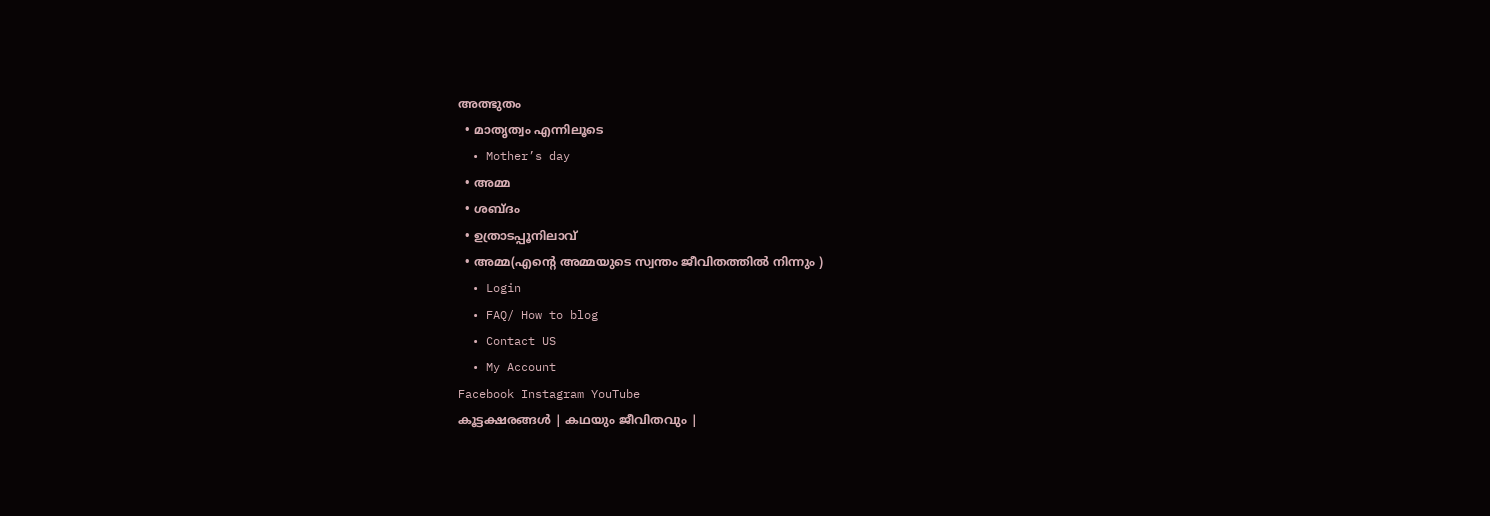അത്ഭുതം
  • മാതൃത്വം എന്നിലൂടെ
  • Mother’s day
  • അമ്മ
  • ശബ്ദം
  • ഉത്രാടപ്പൂനിലാവ്
  • അമ്മ(എന്റെ അമ്മയുടെ സ്വന്തം ജീവിതത്തിൽ നിന്നും )
  • Login
  • FAQ/ How to blog
  • Contact US
  • My Account
Facebook Instagram YouTube
കൂട്ടക്ഷരങ്ങൾ | കഥയും ജീവിതവും |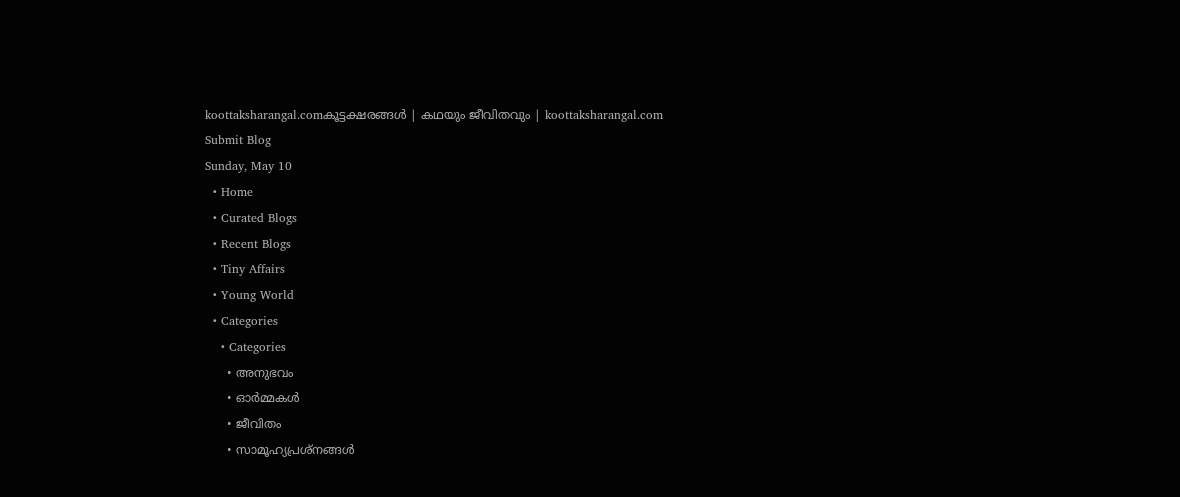koottaksharangal.comകൂട്ടക്ഷരങ്ങൾ | കഥയും ജീവിതവും | koottaksharangal.com
Submit Blog
Sunday, May 10
  • Home
  • Curated Blogs
  • Recent Blogs
  • Tiny Affairs
  • Young World
  • Categories
    • Categories
      • അനുഭവം
      • ഓർമ്മകൾ
      • ജീവിതം
      • സാമൂഹ്യപ്രശ്നങ്ങൾ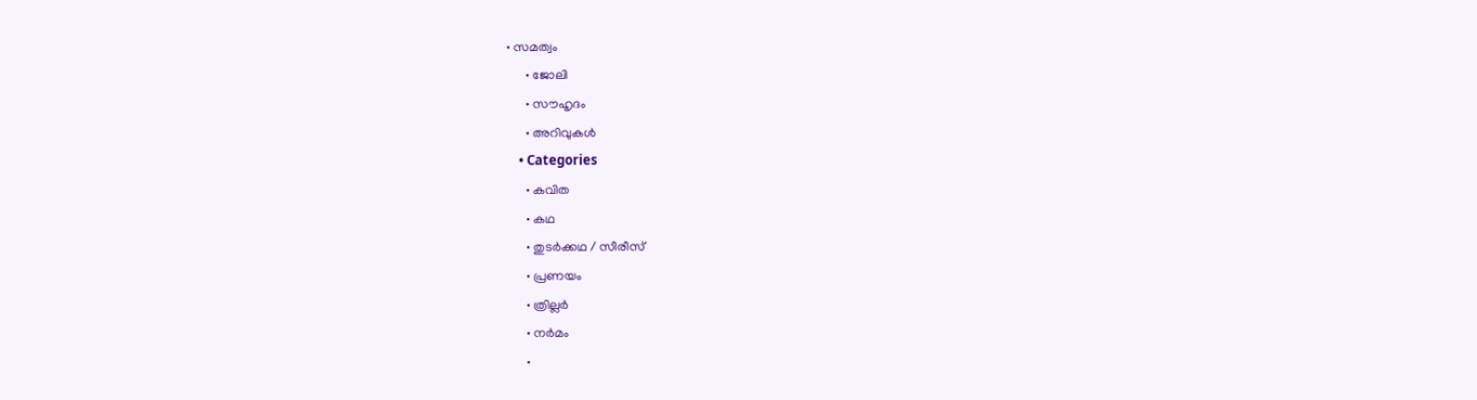• സമത്വം
      • ജോലി
      • സൗഹൃദം
      • അറിവുകൾ
    • Categories
      • കവിത
      • കഥ
      • തുടർക്കഥ / സീരീസ്
      • പ്രണയം
      • ത്രില്ലർ
      • നര്‍മം
      •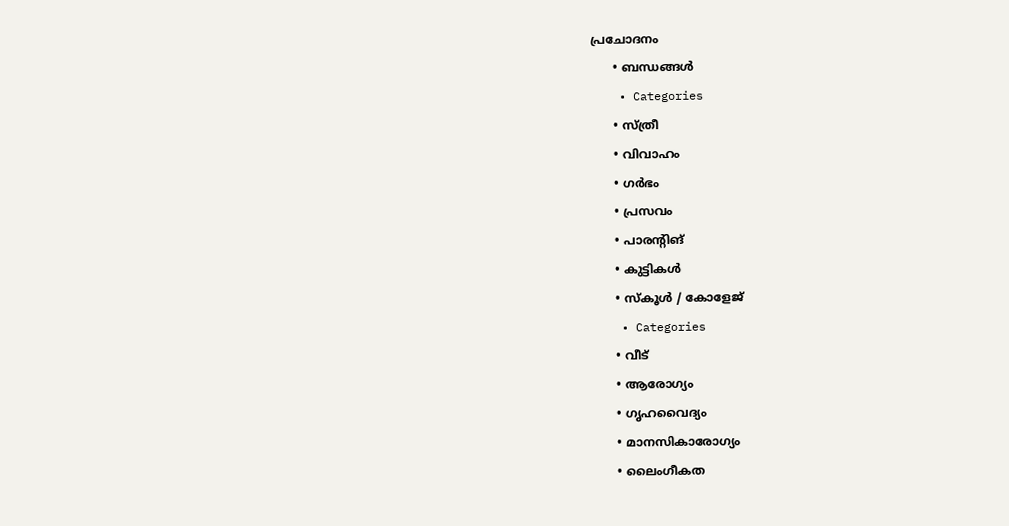പ്രചോദനം
      • ബന്ധങ്ങൾ
    • Categories
      • സ്ത്രീ
      • വിവാഹം
      • ഗർഭം
      • പ്രസവം
      • പാരന്റിങ്
      • കുട്ടികൾ
      • സ്‌കൂൾ / കോളേജ്
    • Categories
      • വീട്
      • ആരോഗ്യം
      • ഗൃഹവൈദ്യം
      • മാനസികാരോഗ്യം
      • ലൈംഗീകത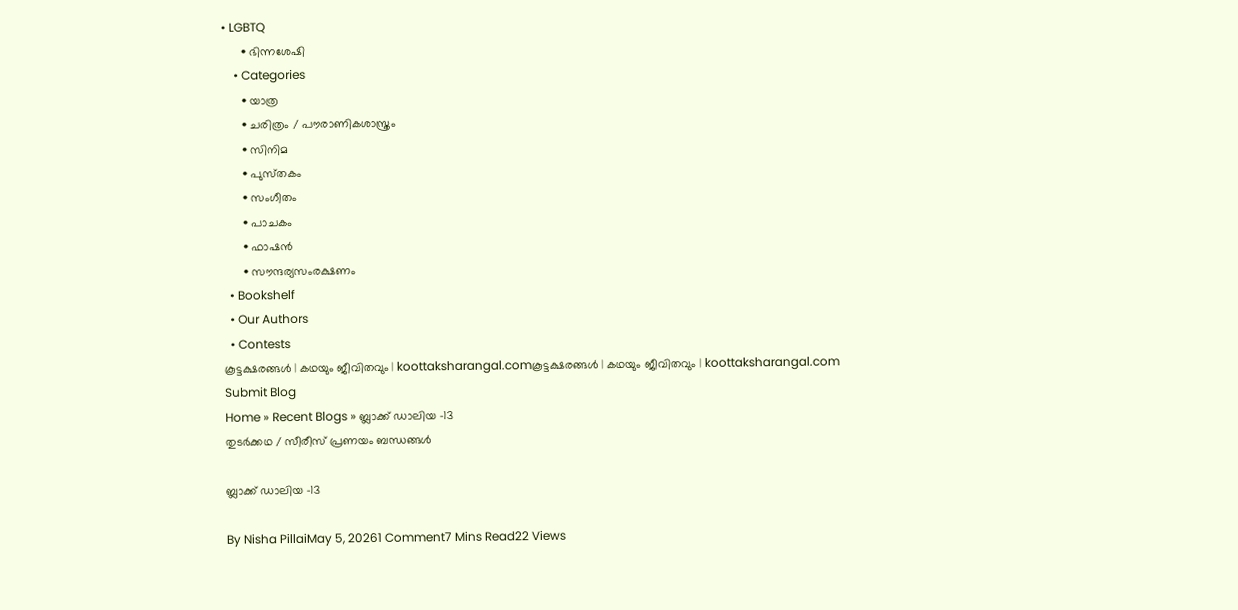• LGBTQ
      • ഭിന്നശേഷി
    • Categories
      • യാത്ര
      • ചരിത്രം / പൗരാണികശാസ്ത്രം
      • സിനിമ
      • പുസ്‌തകം
      • സംഗീതം
      • പാചകം
      • ഫാഷൻ
      • സൗന്ദര്യസംരക്ഷണം
  • Bookshelf
  • Our Authors
  • Contests
കൂട്ടക്ഷരങ്ങൾ | കഥയും ജീവിതവും | koottaksharangal.comകൂട്ടക്ഷരങ്ങൾ | കഥയും ജീവിതവും | koottaksharangal.com
Submit Blog
Home » Recent Blogs » ബ്ലാക്ക് ഡാലിയ -13
തുടർക്കഥ / സീരീസ് പ്രണയം ബന്ധങ്ങൾ

ബ്ലാക്ക് ഡാലിയ -13

By Nisha PillaiMay 5, 20261 Comment7 Mins Read22 Views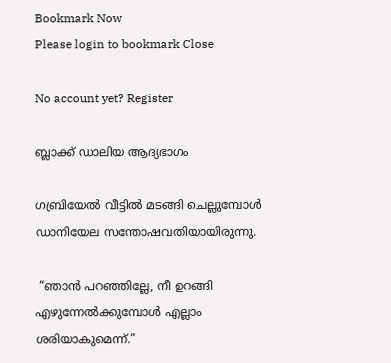Bookmark Now
Please login to bookmark Close

No account yet? Register

ബ്ലാക്ക് ഡാലിയ ആദ്യഭാഗം

ഗബ്രിയേൽ വീട്ടിൽ മടങ്ങി ചെല്ലുമ്പോൾ ഡാനിയേല സന്തോഷവതിയായിരുന്നു.

 “ഞാൻ പറഞ്ഞില്ലേ, നീ ഉറങ്ങി എഴുന്നേൽക്കുമ്പോൾ എല്ലാം ശരിയാകുമെന്ന്.”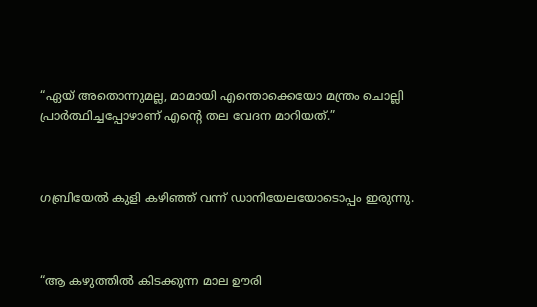“ഏയ് അതൊന്നുമല്ല, മാമായി എന്തൊക്കെയോ മന്ത്രം ചൊല്ലി പ്രാർത്ഥിച്ചപ്പോഴാണ് എൻ്റെ തല വേദന മാറിയത്.”



ഗബ്രിയേൽ കുളി കഴിഞ്ഞ് വന്ന് ഡാനിയേലയോടൊപ്പം ഇരുന്നു.



“ആ കഴുത്തിൽ കിടക്കുന്ന മാല ഊരി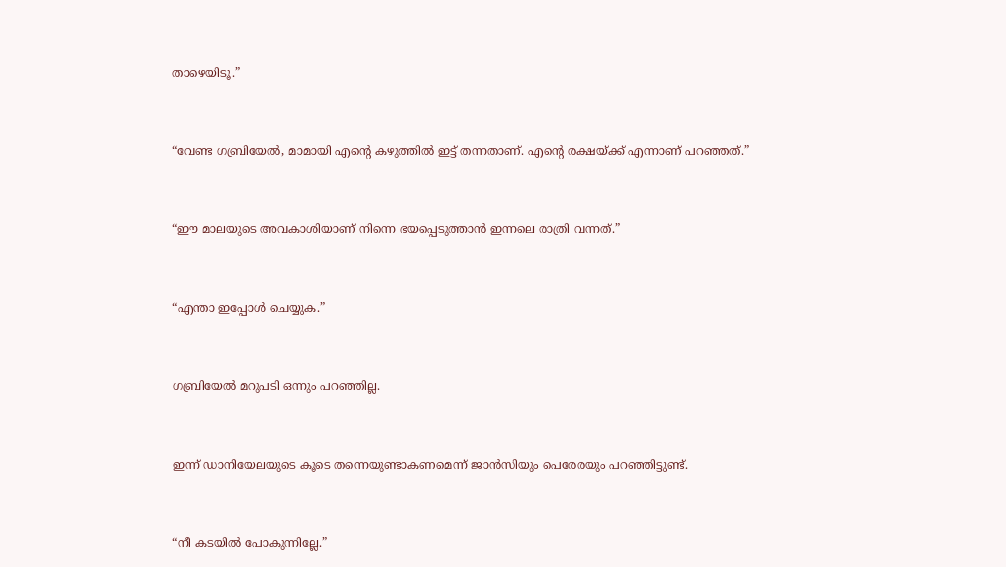താഴെയിടൂ.”



“വേണ്ട ഗബ്രിയേൽ, മാമായി എൻ്റെ കഴുത്തിൽ ഇട്ട് തന്നതാണ്. എൻ്റെ രക്ഷയ്ക്ക് എന്നാണ് പറഞ്ഞത്.”



“ഈ മാലയുടെ അവകാശിയാണ് നിന്നെ ഭയപ്പെടുത്താൻ ഇന്നലെ രാത്രി വന്നത്.”



“എന്താ ഇപ്പോൾ ചെയ്യുക.”



ഗബ്രിയേൽ മറുപടി ഒന്നും പറഞ്ഞില്ല.



ഇന്ന് ഡാനിയേലയുടെ കൂടെ തന്നെയുണ്ടാകണമെന്ന് ജാൻസിയും പെരേരയും പറഞ്ഞിട്ടുണ്ട്.



“നീ കടയിൽ പോകുന്നില്ലേ.”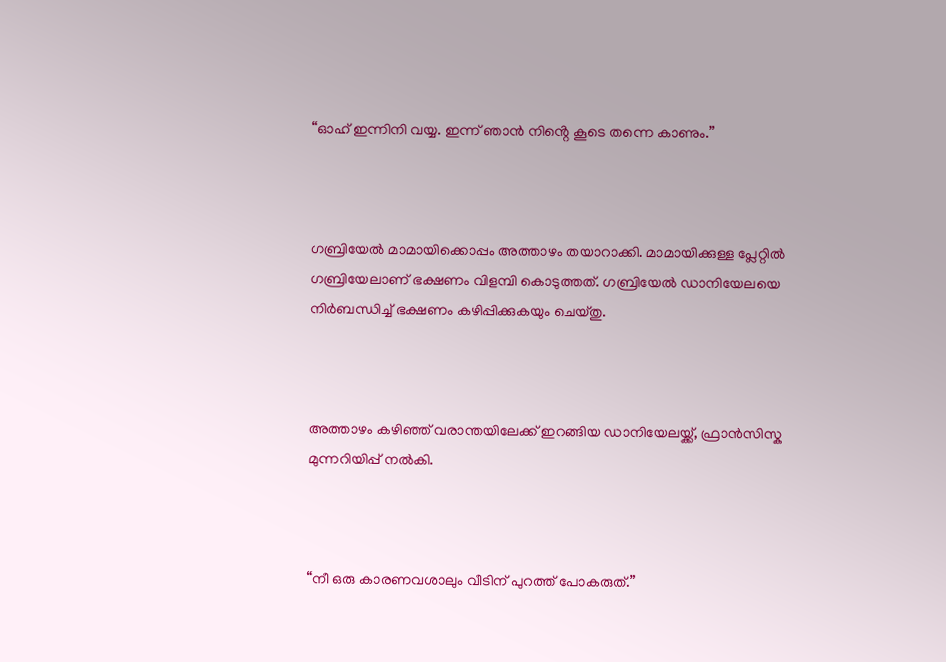“ഓഹ് ഇന്നിനി വയ്യ. ഇന്ന് ഞാൻ നിൻ്റെ കൂടെ തന്നെ കാണും.”



ഗബ്രിയേൽ മാമായിക്കൊപ്പം അത്താഴം തയാറാക്കി. മാമായിക്കുള്ള പ്ലേറ്റിൽ ഗബ്രിയേലാണ് ഭക്ഷണം വിളമ്പി കൊടുത്തത്. ഗബ്രിയേൽ ഡാനിയേലയെ നിർബന്ധിച്ച് ഭക്ഷണം കഴിപ്പിക്കുകയും ചെയ്തു.



അത്താഴം കഴിഞ്ഞ് വരാന്തയിലേക്ക് ഇറങ്ങിയ ഡാനിയേലയ്ക്ക്, ഫ്രാൻസിസ്ക മുന്നറിയിപ്പ് നൽകി.



“നീ ഒരു കാരണവശാലും വീടിന് പുറത്ത് പോകരുത്.”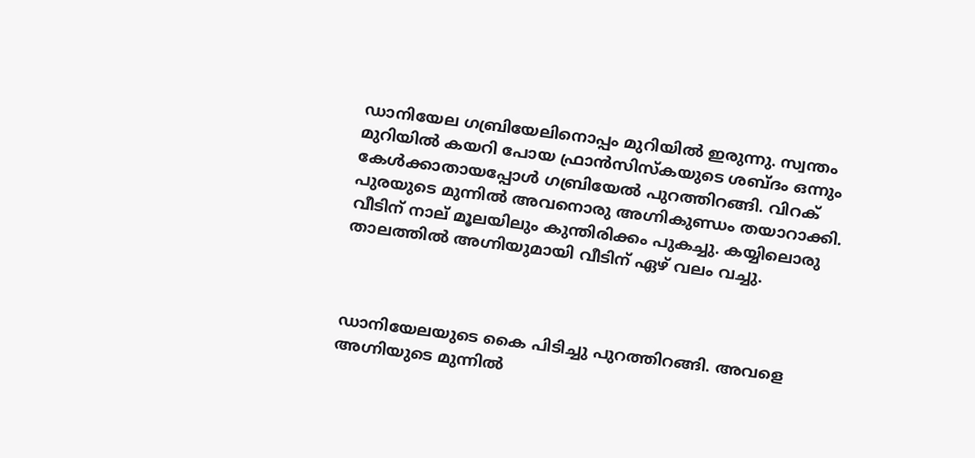ഡാനിയേല ഗബ്രിയേലിനൊപ്പം മുറിയിൽ ഇരുന്നു. സ്വന്തം മുറിയിൽ കയറി പോയ ഫ്രാൻസിസ്കയുടെ ശബ്ദം ഒന്നും കേൾക്കാതായപ്പോൾ ഗബ്രിയേൽ പുറത്തിറങ്ങി. വിറക് പുരയുടെ മുന്നിൽ അവനൊരു അഗ്നികുണ്ഡം തയാറാക്കി. വീടിന് നാല് മൂലയിലും കുന്തിരിക്കം പുകച്ചു. കയ്യിലൊരു താലത്തിൽ അഗ്നിയുമായി വീടിന് ഏഴ് വലം വച്ചു.



ഡാനിയേലയുടെ കൈ പിടിച്ചു പുറത്തിറങ്ങി. അവളെ അഗ്നിയുടെ മുന്നിൽ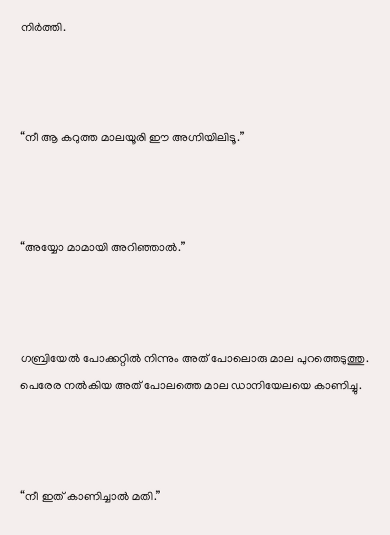നിർത്തി.



“നീ ആ കറുത്ത മാലയൂരി ഈ അഗ്നിയിലിടൂ.”



“അയ്യോ മാമായി അറിഞ്ഞാൽ.”



ഗബ്രിയേൽ പോക്കറ്റിൽ നിന്നും അത് പോലൊരു മാല പുറത്തെടുത്തു. പെരേര നൽകിയ അത് പോലത്തെ മാല ഡാനിയേലയെ കാണിച്ചു.



“നീ ഇത് കാണിച്ചാൽ മതി.”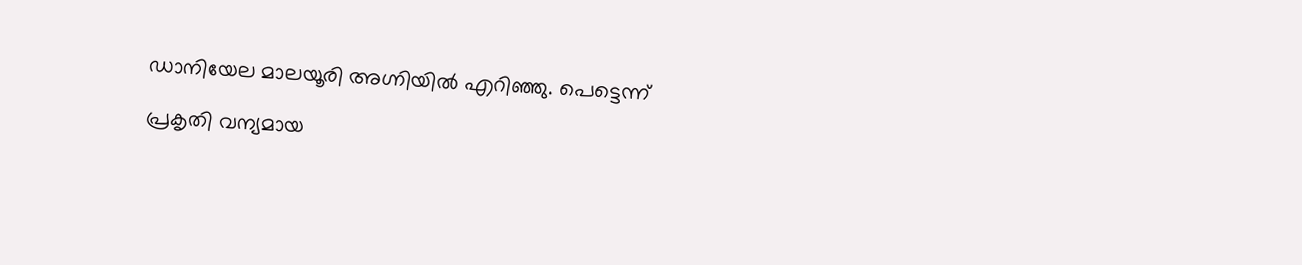ഡാനിയേല മാലയൂരി അഗ്നിയിൽ എറിഞ്ഞു. പെട്ടെന്ന്

പ്രകൃതി വന്യമായ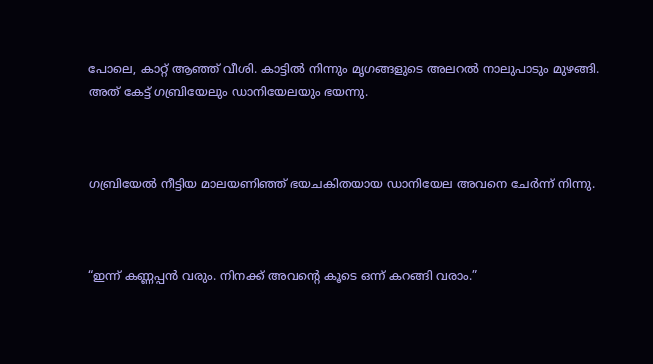പോലെ, കാറ്റ് ആഞ്ഞ് വീശി. കാട്ടിൽ നിന്നും മൃഗങ്ങളുടെ അലറൽ നാലുപാടും മുഴങ്ങി. അത് കേട്ട് ഗബ്രിയേലും ഡാനിയേലയും ഭയന്നു.



ഗബ്രിയേൽ നീട്ടിയ മാലയണിഞ്ഞ് ഭയചകിതയായ ഡാനിയേല അവനെ ചേർന്ന് നിന്നു.



“ഇന്ന് കണ്ണപ്പൻ വരും. നിനക്ക് അവൻ്റെ കൂടെ ഒന്ന് കറങ്ങി വരാം.”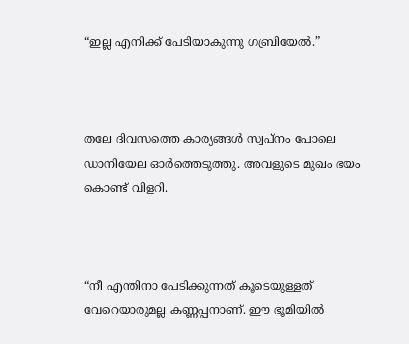“ഇല്ല എനിക്ക് പേടിയാകുന്നു ഗബ്രിയേൽ.”



തലേ ദിവസത്തെ കാര്യങ്ങൾ സ്വപ്നം പോലെ ഡാനിയേല ഓർത്തെടുത്തു. അവളുടെ മുഖം ഭയം കൊണ്ട് വിളറി.



“നീ എന്തിനാ പേടിക്കുന്നത് കൂടെയുള്ളത് വേറെയാരുമല്ല കണ്ണപ്പനാണ്. ഈ ഭൂമിയിൽ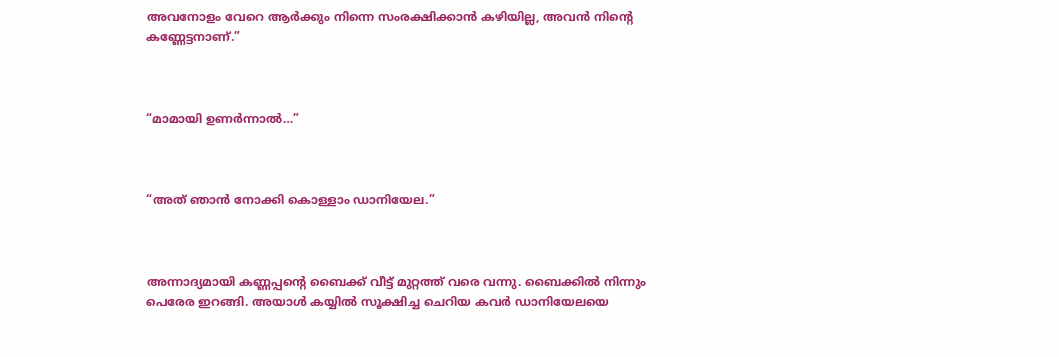അവനോളം വേറെ ആർക്കും നിന്നെ സംരക്ഷിക്കാൻ കഴിയില്ല, അവൻ നിൻ്റെ കണ്ണേട്ടനാണ്.”



“മാമായി ഉണർന്നാൽ…”



“അത് ഞാൻ നോക്കി കൊള്ളാം ഡാനിയേല.”



അന്നാദ്യമായി കണ്ണപ്പൻ്റെ ബൈക്ക് വീട്ട് മുറ്റത്ത് വരെ വന്നു. ബൈക്കിൽ നിന്നും പെരേര ഇറങ്ങി. അയാൾ കയ്യിൽ സൂക്ഷിച്ച ചെറിയ കവർ ഡാനിയേലയെ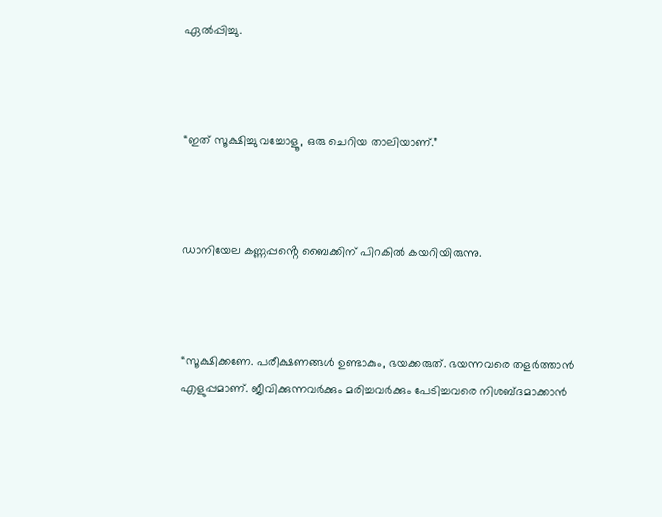ഏൽപ്പിച്ചു.



“ഇത് സൂക്ഷിച്ചു വച്ചോളൂ, ഒരു ചെറിയ താലിയാണ്.”



ഡാനിയേല കണ്ണപ്പൻ്റെ ബൈക്കിന് പിറകിൽ കയറിയിരുന്നു.



“സൂക്ഷിക്കണേ. പരീക്ഷണങ്ങൾ ഉണ്ടാകും, ഭയക്കരുത്. ഭയന്നവരെ തളർത്താൻ എളുപ്പമാണ്. ജീവിക്കുന്നവർക്കും മരിച്ചവർക്കും പേടിച്ചവരെ നിശബ്ദമാക്കാൻ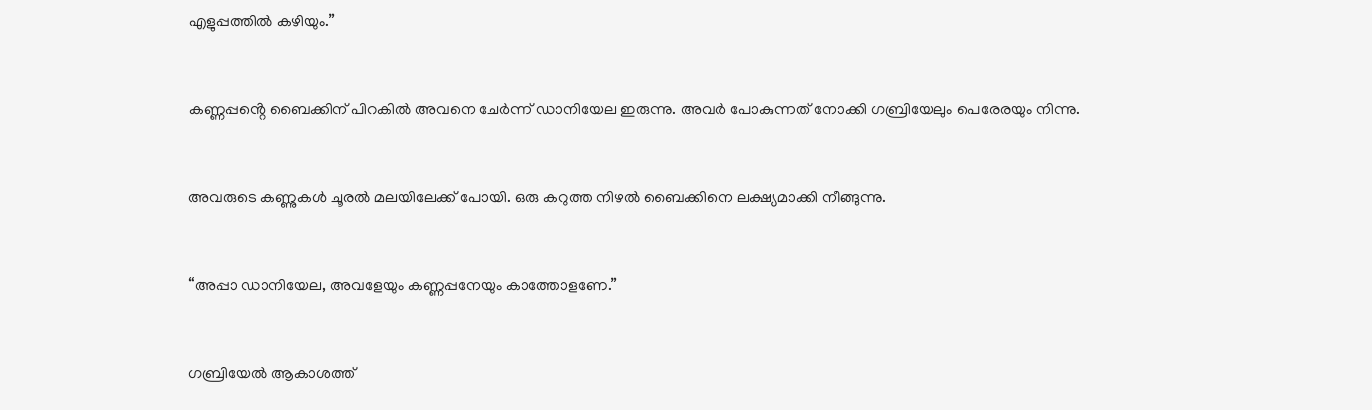എളുപ്പത്തിൽ കഴിയും.”



കണ്ണപ്പൻ്റെ ബൈക്കിന് പിറകിൽ അവനെ ചേർന്ന് ഡാനിയേല ഇരുന്നു. അവർ പോകുന്നത് നോക്കി ഗബ്രിയേലും പെരേരയും നിന്നു.



അവരുടെ കണ്ണുകൾ ചൂരൽ മലയിലേക്ക് പോയി. ഒരു കറുത്ത നിഴൽ ബൈക്കിനെ ലക്ഷ്യമാക്കി നീങ്ങുന്നു.



“അപ്പാ ഡാനിയേല, അവളേയും കണ്ണപ്പനേയും കാത്തോളണേ.”



ഗബ്രിയേൽ ആകാശത്ത്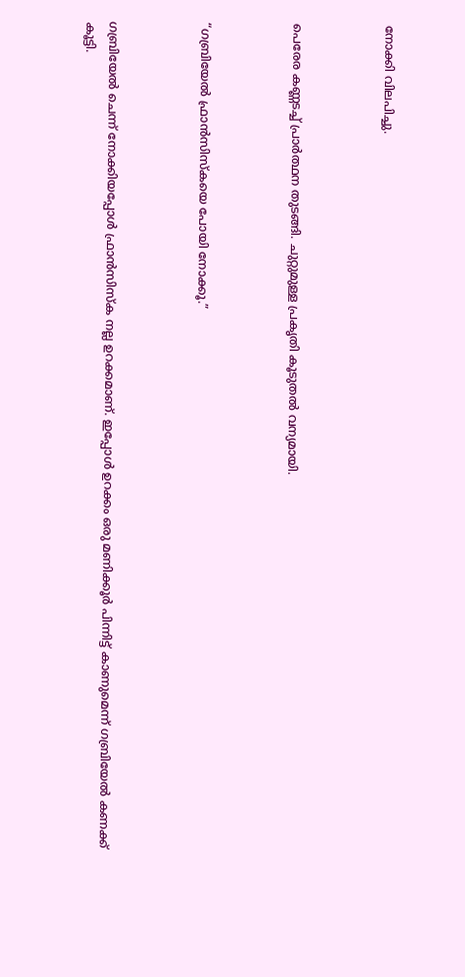നോക്കി വിലപിച്ചു.



പെരേര കണ്ണടച്ച് പ്രാർത്ഥന തുടങ്ങി. ചുറ്റുമുള്ള പ്രകൃതി കൂടുതൽ വന്യമായി.



“ഗബ്രിയേൽ ഫ്രാൻസിസ്കയെ പോയി നോക്കൂ.”



ഗബ്രിയേൽ ചെന്ന് നോക്കിയപ്പോൾ ഫ്രാൻസിസ്ക നല്ല ഉറക്കമാണ്. ഇപ്പോൾ ഉറക്കം ഒരു മണിക്കൂർ പിന്നിട്ട് കാണുമെന്ന് ഗബ്രിയേൽ കണക്ക് കൂട്ടി.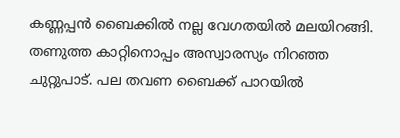കണ്ണപ്പൻ ബൈക്കിൽ നല്ല വേഗതയിൽ മലയിറങ്ങി. തണുത്ത കാറ്റിനൊപ്പം അസ്വാരസ്യം നിറഞ്ഞ ചുറ്റുപാട്. പല തവണ ബൈക്ക് പാറയിൽ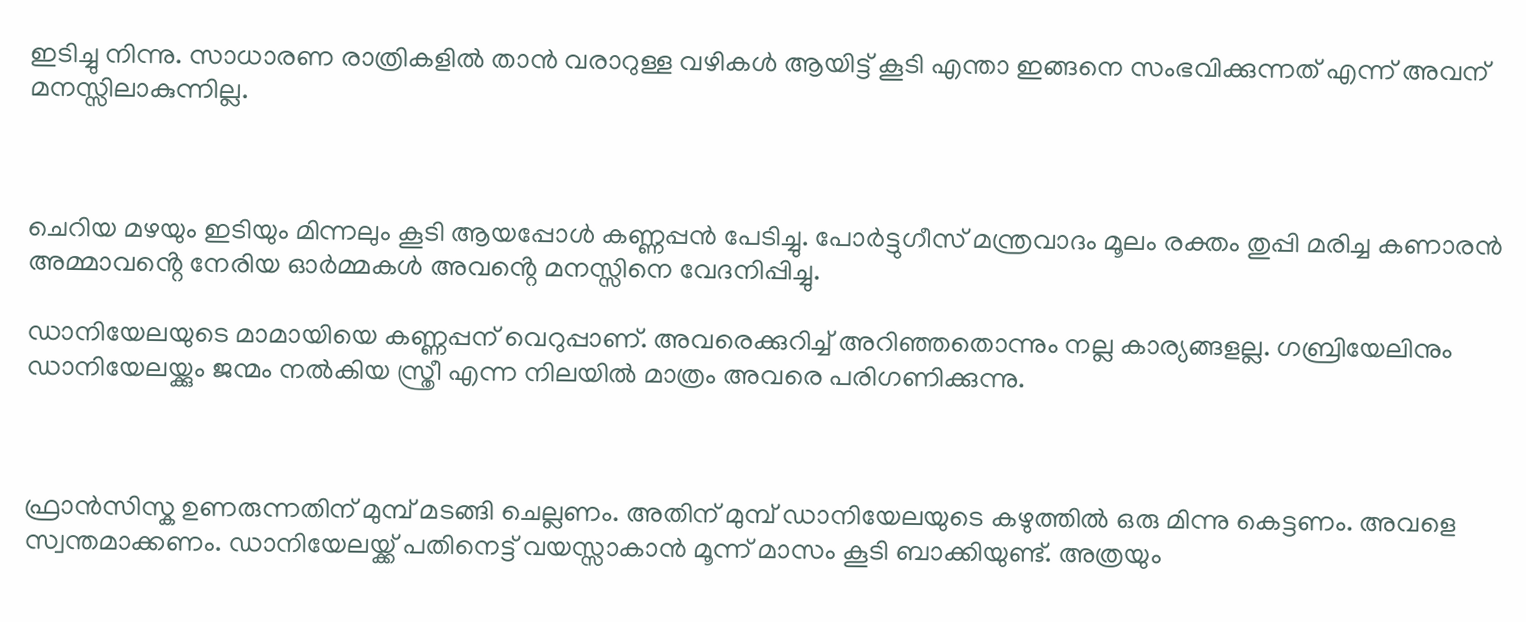ഇടിച്ചു നിന്നു. സാധാരണ രാത്രികളിൽ താൻ വരാറുള്ള വഴികൾ ആയിട്ട് കൂടി എന്താ ഇങ്ങനെ സംഭവിക്കുന്നത് എന്ന് അവന് മനസ്സിലാകുന്നില്ല.



ചെറിയ മഴയും ഇടിയും മിന്നലും കൂടി ആയപ്പോൾ കണ്ണപ്പൻ പേടിച്ചു. പോർട്ടുഗീസ് മന്ത്രവാദം മൂലം രക്തം തുപ്പി മരിച്ച കണാരൻ അമ്മാവൻ്റെ നേരിയ ഓർമ്മകൾ അവൻ്റെ മനസ്സിനെ വേദനിപ്പിച്ചു.

ഡാനിയേലയുടെ മാമായിയെ കണ്ണപ്പന് വെറുപ്പാണ്. അവരെക്കുറിച്ച് അറിഞ്ഞതൊന്നും നല്ല കാര്യങ്ങളല്ല. ഗബ്രിയേലിനും ഡാനിയേലയ്ക്കും ജന്മം നൽകിയ സ്ത്രീ എന്ന നിലയിൽ മാത്രം അവരെ പരിഗണിക്കുന്നു.



ഫ്രാൻസിസ്ക ഉണരുന്നതിന് മുമ്പ് മടങ്ങി ചെല്ലണം. അതിന് മുമ്പ് ഡാനിയേലയുടെ കഴുത്തിൽ ഒരു മിന്നു കെട്ടണം. അവളെ സ്വന്തമാക്കണം. ഡാനിയേലയ്ക്ക് പതിനെട്ട് വയസ്സാകാൻ മൂന്ന് മാസം കൂടി ബാക്കിയുണ്ട്. അത്രയും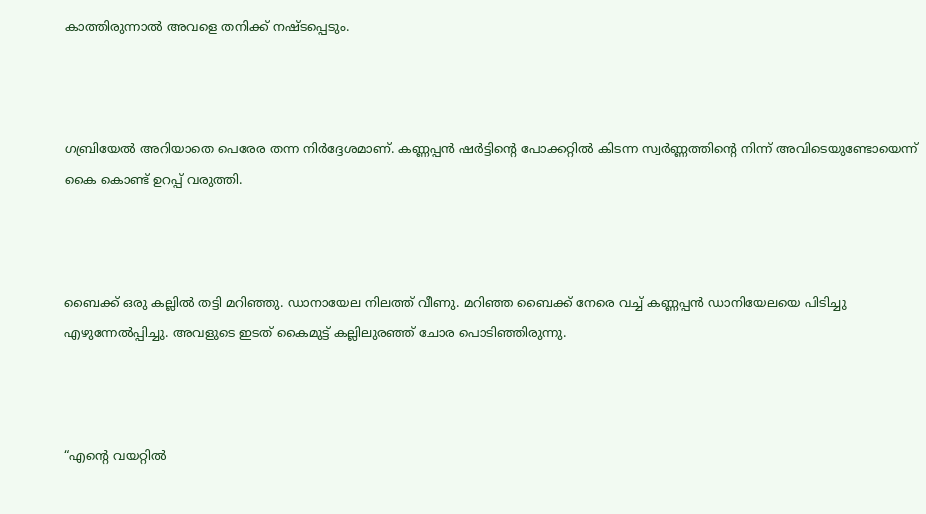കാത്തിരുന്നാൽ അവളെ തനിക്ക് നഷ്ടപ്പെടും.



ഗബ്രിയേൽ അറിയാതെ പെരേര തന്ന നിർദ്ദേശമാണ്. കണ്ണപ്പൻ ഷർട്ടിൻ്റെ പോക്കറ്റിൽ കിടന്ന സ്വർണ്ണത്തിൻ്റെ നിന്ന് അവിടെയുണ്ടോയെന്ന് കൈ കൊണ്ട് ഉറപ്പ് വരുത്തി.



ബൈക്ക് ഒരു കല്ലിൽ തട്ടി മറിഞ്ഞു. ഡാനായേല നിലത്ത് വീണു. മറിഞ്ഞ ബൈക്ക് നേരെ വച്ച് കണ്ണപ്പൻ ഡാനിയേലയെ പിടിച്ചു എഴുന്നേൽപ്പിച്ചു. അവളുടെ ഇടത് കൈമുട്ട് കല്ലിലുരഞ്ഞ് ചോര പൊടിഞ്ഞിരുന്നു.



“എൻ്റെ വയറ്റിൽ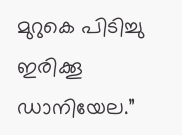മുറുകെ പിടിച്ചു ഇരിക്കൂ ഡാനിയേല.”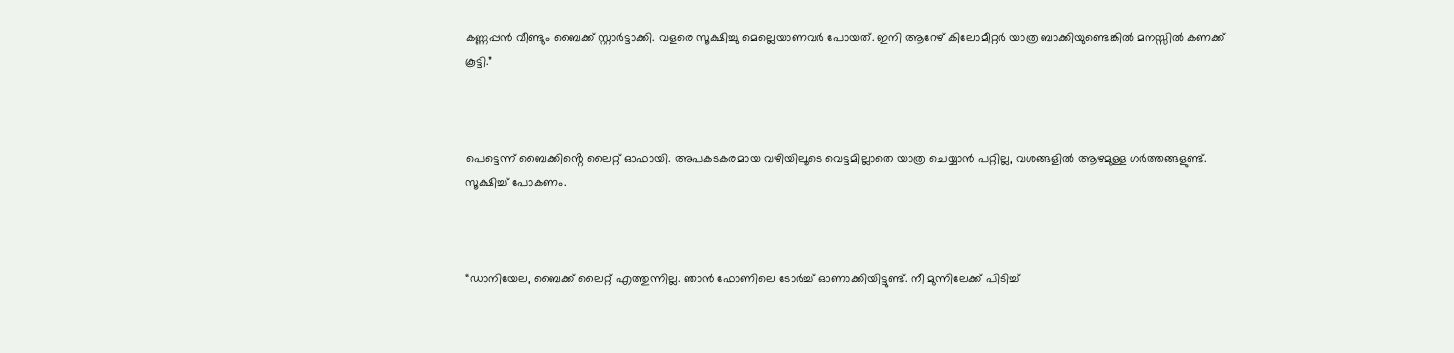കണ്ണപ്പൻ വീണ്ടും ബൈക്ക് സ്റ്റാർട്ടാക്കി. വളരെ സൂക്ഷിച്ചു മെല്ലെയാണവർ പോയത്. ഇനി ആറേഴ് കിലോമീറ്റർ യാത്ര ബാക്കിയുണ്ടെങ്കിൽ മനസ്സിൽ കണക്ക് കൂട്ടി.”



പെട്ടെന്ന് ബൈക്കിൻ്റെ ലൈറ്റ് ഓഫായി. അപകടകരമായ വഴിയിലൂടെ വെട്ടമില്ലാതെ യാത്ര ചെയ്യാൻ പറ്റില്ല, വശങ്ങളിൽ ആഴമുള്ള ഗർത്തങ്ങളുണ്ട്. സൂക്ഷിച്ച് പോകണം.



“ഡാനിയേല, ബൈക്ക് ലൈറ്റ് എത്തുന്നില്ല. ഞാൻ ഫോണിലെ ടോർച്ച് ഓണാക്കിയിട്ടുണ്ട്. നീ മുന്നിലേക്ക് പിടിച്ച്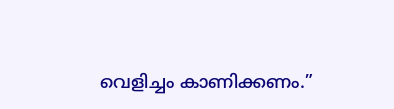വെളിച്ചം കാണിക്കണം.”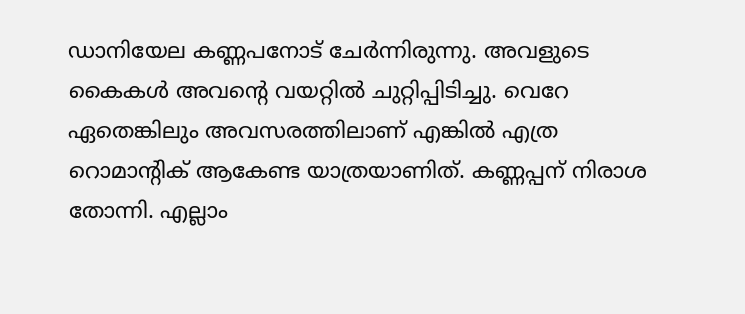ഡാനിയേല കണ്ണപനോട് ചേർന്നിരുന്നു. അവളുടെ കൈകൾ അവൻ്റെ വയറ്റിൽ ചുറ്റിപ്പിടിച്ചു. വെറേ ഏതെങ്കിലും അവസരത്തിലാണ് എങ്കിൽ എത്ര റൊമാൻ്റിക് ആകേണ്ട യാത്രയാണിത്. കണ്ണപ്പന് നിരാശ തോന്നി. എല്ലാം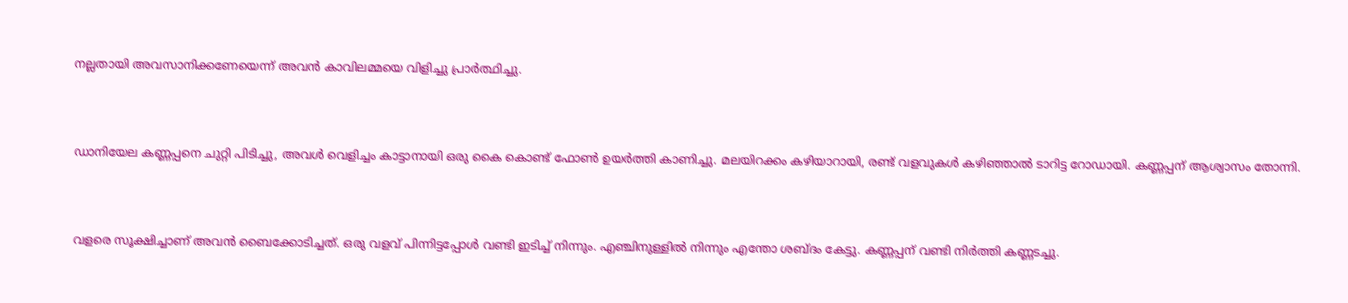നല്ലതായി അവസാനിക്കണേയെന്ന് അവൻ കാവിലമ്മയെ വിളിച്ചു പ്രാർത്ഥിച്ചു.



ഡാനിയേല കണ്ണപ്പനെ ചുറ്റി പിടിച്ചു, അവൾ വെളിച്ചം കാട്ടാനായി ഒരു കൈ കൊണ്ട് ഫോൺ ഉയർത്തി കാണിച്ചു. മലയിറക്കം കഴിയാറായി, രണ്ട് വളവുകൾ കഴിഞ്ഞാൽ ടാറിട്ട റോഡായി. കണ്ണപ്പന് ആശ്വാസം തോന്നി.



വളരെ സൂക്ഷിച്ചാണ് അവൻ ബൈക്കോടിച്ചത്. ഒരു വളവ് പിന്നിട്ടപ്പോൾ വണ്ടി ഇടിച്ച് നിന്നും. എഞ്ചിനുള്ളിൽ നിന്നും എന്തോ ശബ്ദം കേട്ടു. കണ്ണപ്പന് വണ്ടി നിർത്തി കണ്ണടച്ചു.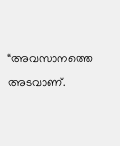“അവസാനത്തെ അടവാണ്.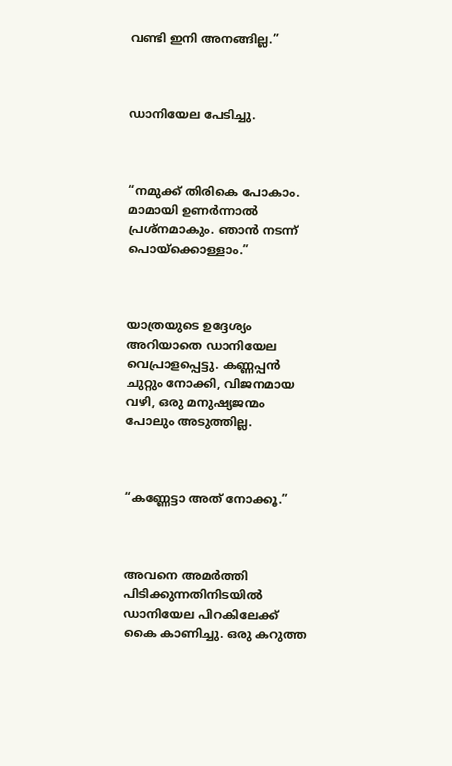വണ്ടി ഇനി അനങ്ങില്ല.”



ഡാനിയേല പേടിച്ചു.



“നമുക്ക് തിരികെ പോകാം. മാമായി ഉണർന്നാൽ പ്രശ്നമാകും. ഞാൻ നടന്ന് പൊയ്ക്കൊള്ളാം.”



യാത്രയുടെ ഉദ്ദേശ്യം അറിയാതെ ഡാനിയേല വെപ്രാളപ്പെട്ടു. കണ്ണപ്പൻ ചുറ്റും നോക്കി, വിജനമായ വഴി, ഒരു മനുഷ്യജന്മം പോലും അടുത്തില്ല.



“കണ്ണേട്ടാ അത് നോക്കൂ.”



അവനെ അമർത്തി പിടിക്കുന്നതിനിടയിൽ ഡാനിയേല പിറകിലേക്ക് കൈ കാണിച്ചു. ഒരു കറുത്ത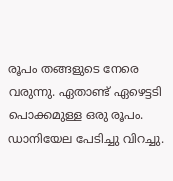രൂപം തങ്ങളുടെ നേരെ വരുന്നു. ഏതാണ്ട് ഏഴെട്ടടി പൊക്കമുള്ള ഒരു രൂപം. ഡാനിയേല പേടിച്ചു വിറച്ചു.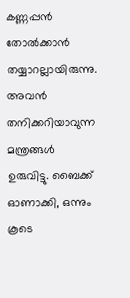കണ്ണപ്പൻ തോൽക്കാൻ തയ്യാറല്ലായിരുന്നു. അവൻ തനിക്കറിയാവുന്ന മന്ത്രങ്ങൾ ഉരുവിട്ടു. ബൈക്ക് ഓണാക്കി, ഒന്നും കൂടെ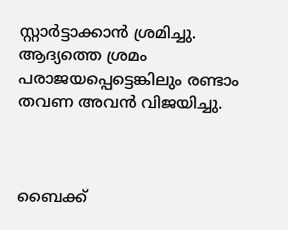സ്റ്റാർട്ടാക്കാൻ ശ്രമിച്ചു. ആദ്യത്തെ ശ്രമം പരാജയപ്പെട്ടെങ്കിലും രണ്ടാം തവണ അവൻ വിജയിച്ചു.



ബൈക്ക്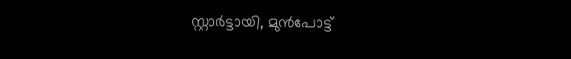സ്റ്റാർട്ടായി, മുൻപോട്ട്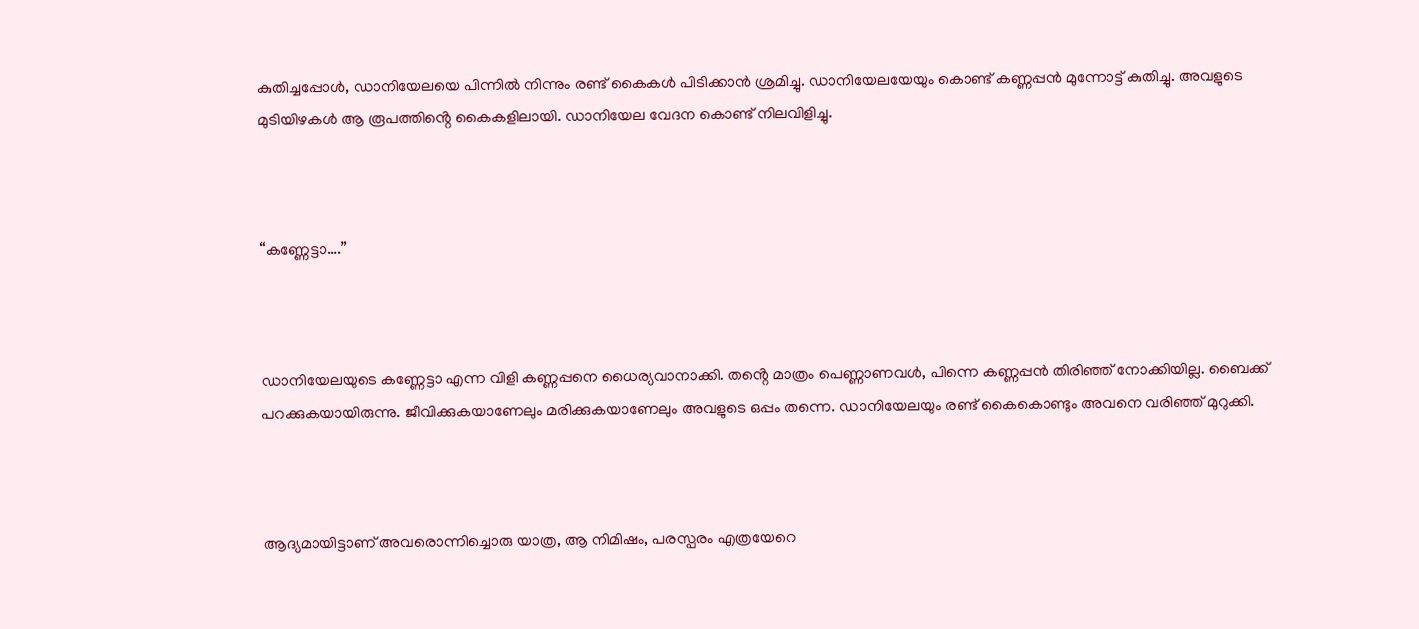കുതിച്ചപ്പോൾ, ഡാനിയേലയെ പിന്നിൽ നിന്നും രണ്ട് കൈകൾ പിടിക്കാൻ ശ്രമിച്ചു. ഡാനിയേലയേയും കൊണ്ട് കണ്ണപ്പൻ മുന്നോട്ട് കുതിച്ചു. അവളുടെ മുടിയിഴകൾ ആ രൂപത്തിൻ്റെ കൈകളിലായി. ഡാനിയേല വേദന കൊണ്ട് നിലവിളിച്ചു.



“കണ്ണേട്ടാ….”



ഡാനിയേലയുടെ കണ്ണേട്ടാ എന്ന വിളി കണ്ണപ്പനെ ധൈര്യവാനാക്കി. തൻ്റെ മാത്രം പെണ്ണാണവൾ, പിന്നെ കണ്ണപ്പൻ തിരിഞ്ഞ് നോക്കിയില്ല. ബൈക്ക് പറക്കുകയായിരുന്നു. ജീവിക്കുകയാണേലും മരിക്കുകയാണേലും അവളുടെ ഒപ്പം തന്നെ. ഡാനിയേലയും രണ്ട് കൈകൊണ്ടും അവനെ വരിഞ്ഞ് മുറുക്കി.



ആദ്യമായിട്ടാണ് അവരൊന്നിച്ചൊരു യാത്ര, ആ നിമിഷം, പരസ്പരം എത്രയേറെ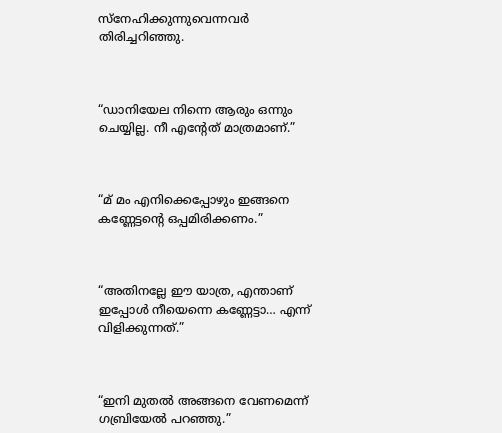സ്നേഹിക്കുന്നുവെന്നവർ തിരിച്ചറിഞ്ഞു.



“ഡാനിയേല നിന്നെ ആരും ഒന്നും ചെയ്യില്ല. നീ എൻ്റേത് മാത്രമാണ്.”



“മ് മം എനിക്കെപ്പോഴും ഇങ്ങനെ കണ്ണേട്ടൻ്റെ ഒപ്പമിരിക്കണം.”



“അതിനല്ലേ ഈ യാത്ര, എന്താണ് ഇപ്പോൾ നീയെന്നെ കണ്ണേട്ടാ… എന്ന് വിളിക്കുന്നത്.”



“ഇനി മുതൽ അങ്ങനെ വേണമെന്ന് ഗബ്രിയേൽ പറഞ്ഞു.”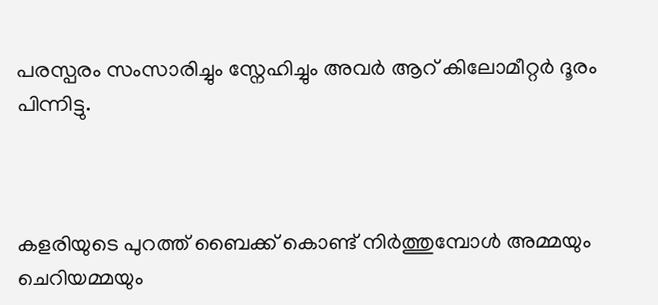പരസ്പരം സംസാരിച്ചും സ്നേഹിച്ചും അവർ ആറ് കിലോമീറ്റർ ദൂരം പിന്നിട്ടു.



കളരിയുടെ പുറത്ത് ബൈക്ക് കൊണ്ട് നിർത്തുമ്പോൾ അമ്മയും ചെറിയമ്മയും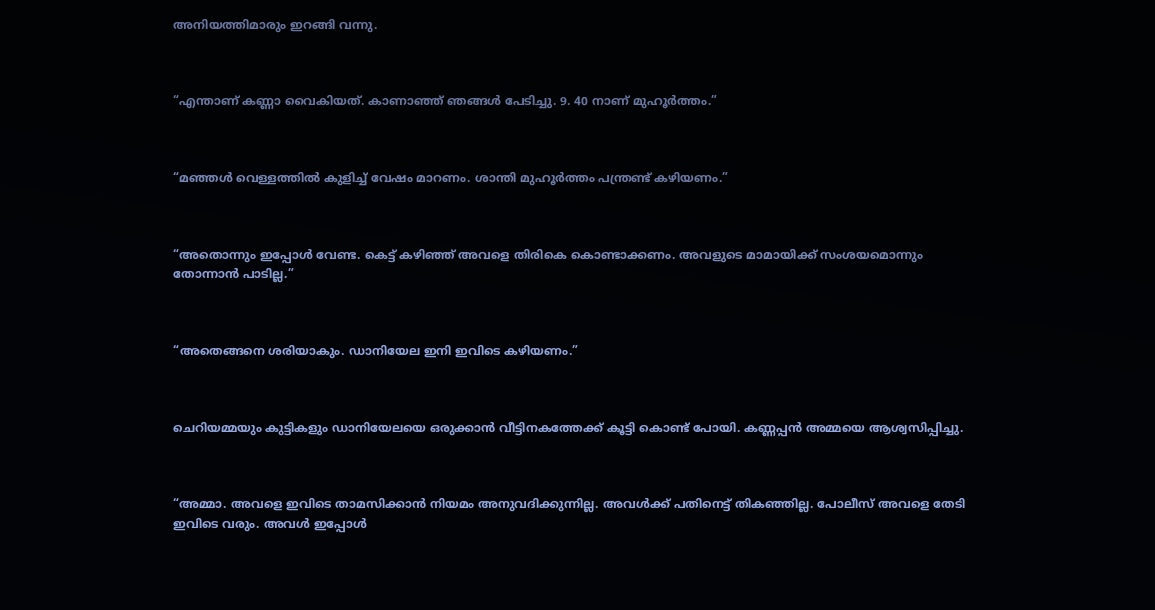അനിയത്തിമാരും ഇറങ്ങി വന്നു.



“എന്താണ് കണ്ണാ വൈകിയത്. കാണാഞ്ഞ് ഞങ്ങൾ പേടിച്ചു. 9. 40 നാണ് മുഹൂർത്തം.”



“മഞ്ഞൾ വെള്ളത്തിൽ കുളിച്ച് വേഷം മാറണം. ശാന്തി മുഹൂർത്തം പന്ത്രണ്ട് കഴിയണം.”



“അതൊന്നും ഇപ്പോൾ വേണ്ട. കെട്ട് കഴിഞ്ഞ് അവളെ തിരികെ കൊണ്ടാക്കണം. അവളുടെ മാമായിക്ക് സംശയമൊന്നും തോന്നാൻ പാടില്ല.”



“അതെങ്ങനെ ശരിയാകും. ഡാനിയേല ഇനി ഇവിടെ കഴിയണം.”



ചെറിയമ്മയും കുട്ടികളും ഡാനിയേലയെ ഒരുക്കാൻ വീട്ടിനകത്തേക്ക് കൂട്ടി കൊണ്ട് പോയി. കണ്ണപ്പൻ അമ്മയെ ആശ്വസിപ്പിച്ചു.



“അമ്മാ. അവളെ ഇവിടെ താമസിക്കാൻ നിയമം അനുവദിക്കുന്നില്ല. അവൾക്ക് പതിനെട്ട് തികഞ്ഞില്ല. പോലീസ് അവളെ തേടി ഇവിടെ വരും. അവൾ ഇപ്പോൾ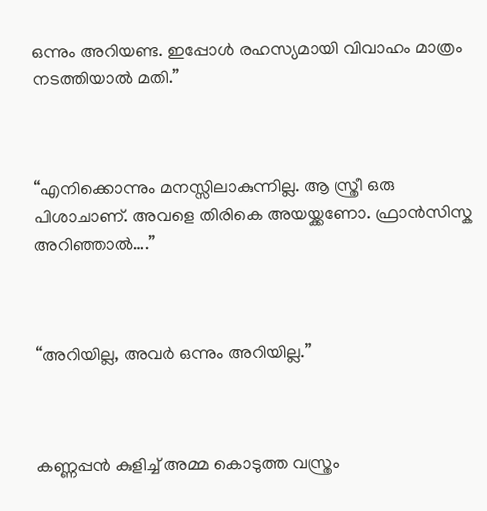ഒന്നും അറിയണ്ട. ഇപ്പോൾ രഹസ്യമായി വിവാഹം മാത്രം നടത്തിയാൽ മതി.”



“എനിക്കൊന്നും മനസ്സിലാകുന്നില്ല. ആ സ്ത്രീ ഒരു പിശാചാണ്. അവളെ തിരികെ അയയ്ക്കണോ. ഫ്രാൻസിസ്ക അറിഞ്ഞാൽ….”



“അറിയില്ല, അവർ ഒന്നും അറിയില്ല.”



കണ്ണപ്പൻ കുളിച്ച് അമ്മ കൊടുത്ത വസ്ത്രം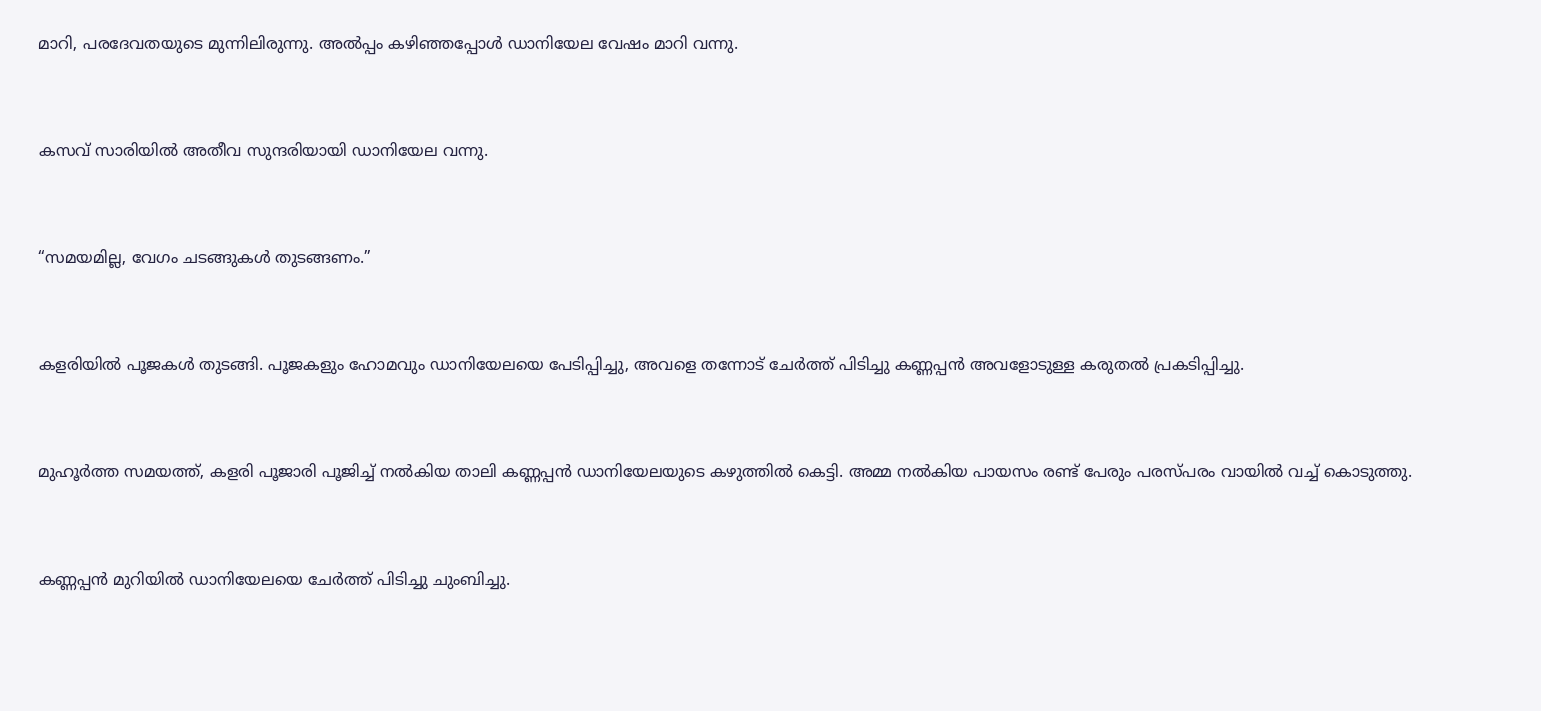മാറി, പരദേവതയുടെ മുന്നിലിരുന്നു. അൽപ്പം കഴിഞ്ഞപ്പോൾ ഡാനിയേല വേഷം മാറി വന്നു.



കസവ് സാരിയിൽ അതീവ സുന്ദരിയായി ഡാനിയേല വന്നു.



“സമയമില്ല, വേഗം ചടങ്ങുകൾ തുടങ്ങണം.”



കളരിയിൽ പൂജകൾ തുടങ്ങി. പൂജകളും ഹോമവും ഡാനിയേലയെ പേടിപ്പിച്ചു, അവളെ തന്നോട് ചേർത്ത് പിടിച്ചു കണ്ണപ്പൻ അവളോടുള്ള കരുതൽ പ്രകടിപ്പിച്ചു.



മുഹൂർത്ത സമയത്ത്, കളരി പൂജാരി പൂജിച്ച് നൽകിയ താലി കണ്ണപ്പൻ ഡാനിയേലയുടെ കഴുത്തിൽ കെട്ടി. അമ്മ നൽകിയ പായസം രണ്ട് പേരും പരസ്പരം വായിൽ വച്ച് കൊടുത്തു.



കണ്ണപ്പൻ മുറിയിൽ ഡാനിയേലയെ ചേർത്ത് പിടിച്ചു ചുംബിച്ചു.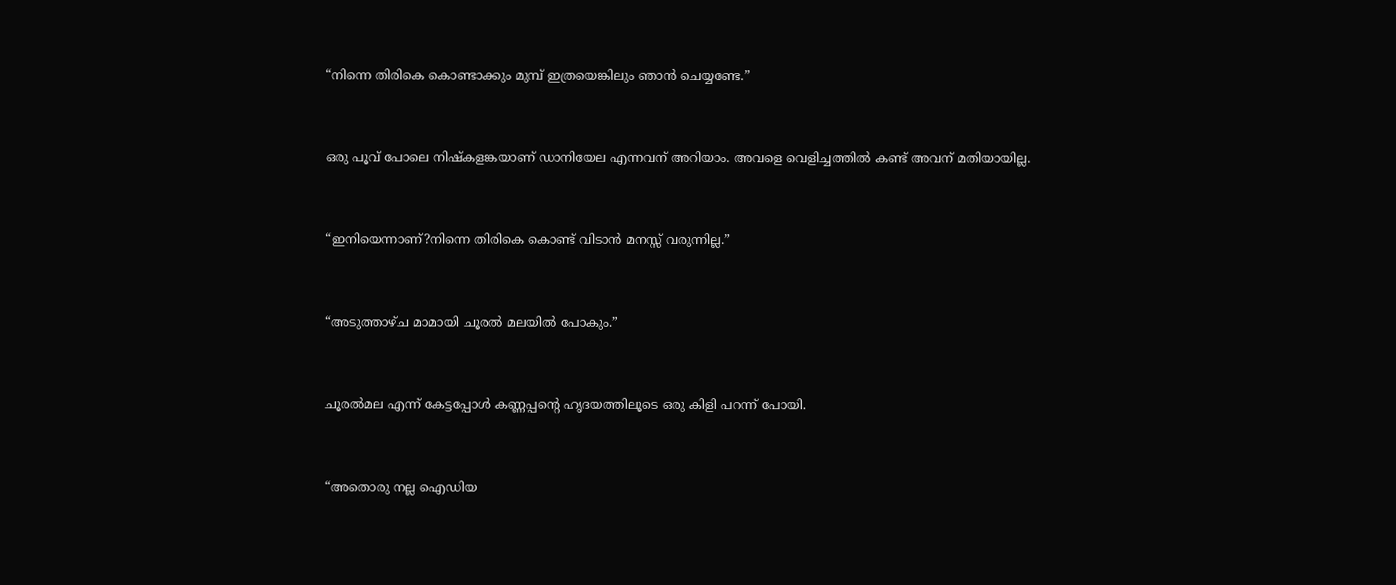“നിന്നെ തിരികെ കൊണ്ടാക്കും മുമ്പ് ഇത്രയെങ്കിലും ഞാൻ ചെയ്യണ്ടേ.”



ഒരു പൂവ് പോലെ നിഷ്കളങ്കയാണ് ഡാനിയേല എന്നവന് അറിയാം. അവളെ വെളിച്ചത്തിൽ കണ്ട് അവന് മതിയായില്ല.



“ഇനിയെന്നാണ്?നിന്നെ തിരികെ കൊണ്ട് വിടാൻ മനസ്സ് വരുന്നില്ല.”



“അടുത്താഴ്ച മാമായി ചൂരൽ മലയിൽ പോകും.”



ചൂരൽമല എന്ന് കേട്ടപ്പോൾ കണ്ണപ്പൻ്റെ ഹൃദയത്തിലൂടെ ഒരു കിളി പറന്ന് പോയി.



“അതൊരു നല്ല ഐഡിയ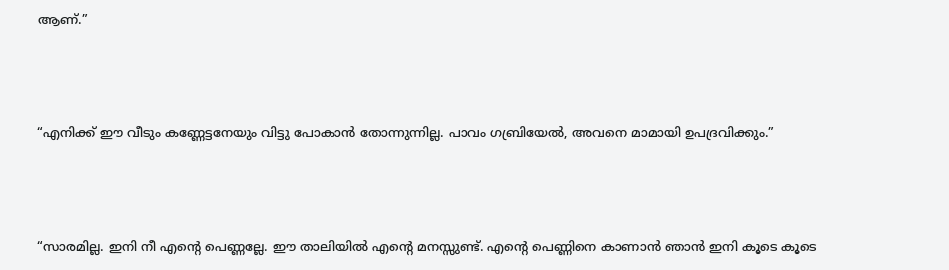ആണ്.”



“എനിക്ക് ഈ വീടും കണ്ണേട്ടനേയും വിട്ടു പോകാൻ തോന്നുന്നില്ല. പാവം ഗബ്രിയേൽ, അവനെ മാമായി ഉപദ്രവിക്കും.”



“സാരമില്ല. ഇനി നീ എൻ്റെ പെണ്ണല്ലേ. ഈ താലിയിൽ എൻ്റെ മനസ്സുണ്ട്. എൻ്റെ പെണ്ണിനെ കാണാൻ ഞാൻ ഇനി കൂടെ കൂടെ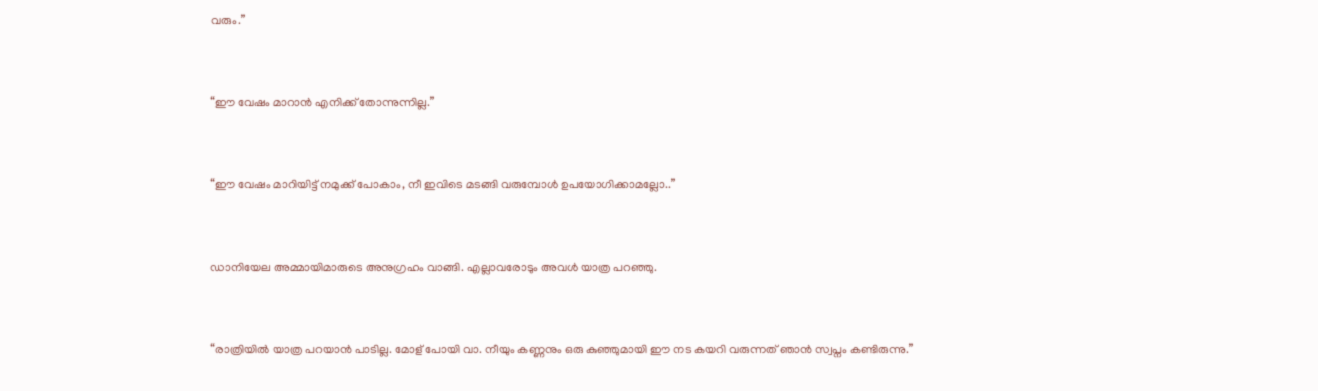വരും.”



“ഈ വേഷം മാറാൻ എനിക്ക് തോന്നുന്നില്ല.”



“ഈ വേഷം മാറിയിട്ട് നമുക്ക് പോകാം, നീ ഇവിടെ മടങ്ങി വരുമ്പോൾ ഉപയോഗിക്കാമല്ലോ..”



ഡാനിയേല അമ്മായിമാരുടെ അനുഗ്രഹം വാങ്ങി. എല്ലാവരോടും അവൾ യാത്ര പറഞ്ഞു.



“രാത്രിയിൽ യാത്ര പറയാൻ പാടില്ല. മോള് പോയി വാ. നീയും കണ്ണനും ഒരു കുഞ്ഞുമായി ഈ നട കയറി വരുന്നത് ഞാൻ സ്വപ്നം കണ്ടിരുന്നു.”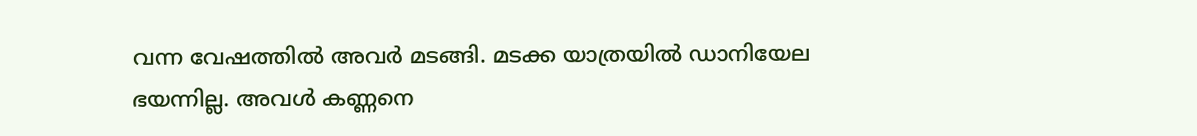വന്ന വേഷത്തിൽ അവർ മടങ്ങി. മടക്ക യാത്രയിൽ ഡാനിയേല ഭയന്നില്ല. അവൾ കണ്ണനെ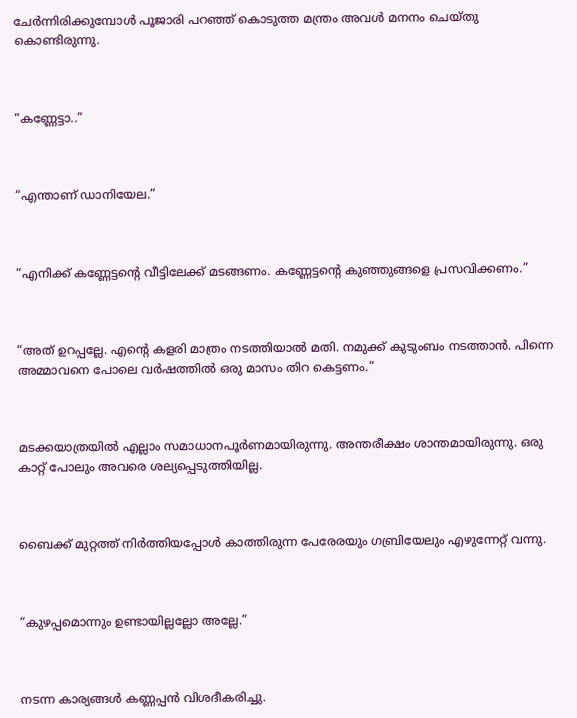ചേർന്നിരിക്കുമ്പോൾ പൂജാരി പറഞ്ഞ് കൊടുത്ത മന്ത്രം അവൾ മനനം ചെയ്തു കൊണ്ടിരുന്നു.



“കണ്ണേട്ടാ..”



“എന്താണ് ഡാനിയേല.”



“എനിക്ക് കണ്ണേട്ടൻ്റെ വീട്ടിലേക്ക് മടങ്ങണം. കണ്ണേട്ടൻ്റെ കുഞ്ഞുങ്ങളെ പ്രസവിക്കണം.”



“അത് ഉറപ്പല്ലേ. എൻ്റെ കളരി മാത്രം നടത്തിയാൽ മതി. നമുക്ക് കുടുംബം നടത്താൻ. പിന്നെ അമ്മാവനെ പോലെ വർഷത്തിൽ ഒരു മാസം തിറ കെട്ടണം.”



മടക്കയാത്രയിൽ എല്ലാം സമാധാനപൂർണമായിരുന്നു. അന്തരീക്ഷം ശാന്തമായിരുന്നു. ഒരു കാറ്റ് പോലും അവരെ ശല്യപ്പെടുത്തിയില്ല.



ബൈക്ക് മുറ്റത്ത് നിർത്തിയപ്പോൾ കാത്തിരുന്ന പേരേരയും ഗബ്രിയേലും എഴുന്നേറ്റ് വന്നു.



“കുഴപ്പമൊന്നും ഉണ്ടായില്ലല്ലോ അല്ലേ.”



നടന്ന കാര്യങ്ങൾ കണ്ണപ്പൻ വിശദീകരിച്ചു.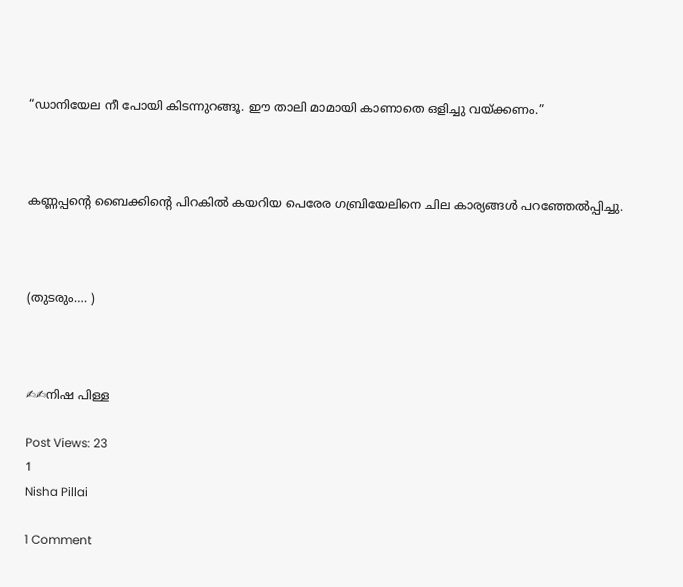“ഡാനിയേല നീ പോയി കിടന്നുറങ്ങൂ. ഈ താലി മാമായി കാണാതെ ഒളിച്ചു വയ്ക്കണം.”



കണ്ണപ്പൻ്റെ ബൈക്കിൻ്റെ പിറകിൽ കയറിയ പെരേര ഗബ്രിയേലിനെ ചില കാര്യങ്ങൾ പറഞ്ഞേൽപ്പിച്ചു.



(തുടരും…. )



✍✍നിഷ പിള്ള

Post Views: 23
1
Nisha Pillai

1 Comment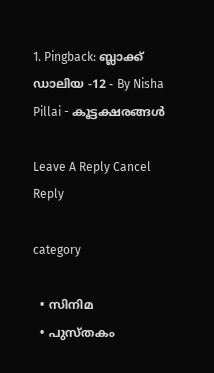1. Pingback: ബ്ലാക്ക് ഡാലിയ -12 - By Nisha Pillai - കൂട്ടക്ഷരങ്ങൾ

Leave A Reply Cancel Reply

category

  • സിനിമ
  • പുസ്‌തകം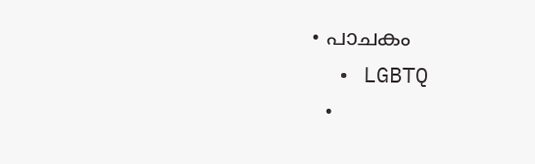• പാചകം
  • LGBTQ
  •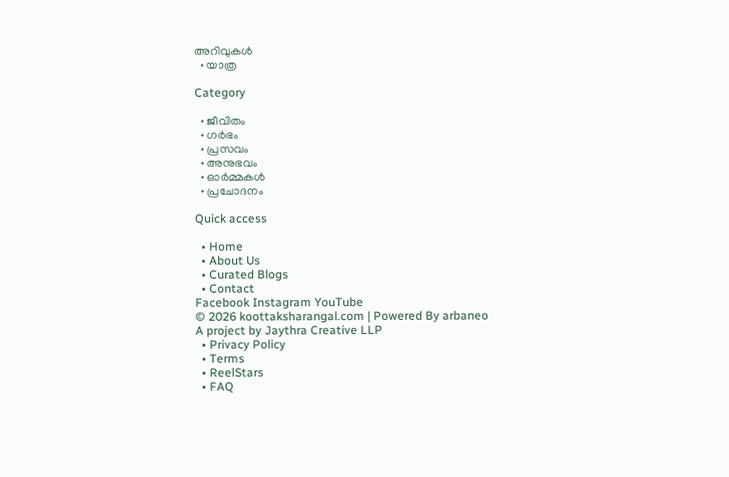അറിവുകൾ
  • യാത്ര

Category

  • ജീവിതം
  • ഗർഭം
  • പ്രസവം
  • അനുഭവം
  • ഓർമ്മകൾ
  • പ്രചോദനം

Quick access

  • Home
  • About Us
  • Curated Blogs
  • Contact
Facebook Instagram YouTube
© 2026 koottaksharangal.com | Powered By arbaneo
A project by Jaythra Creative LLP
  • Privacy Policy
  • Terms
  • ReelStars
  • FAQ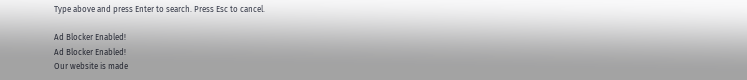Type above and press Enter to search. Press Esc to cancel.

Ad Blocker Enabled!
Ad Blocker Enabled!
Our website is made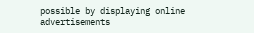possible by displaying online advertisements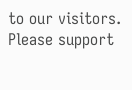to our visitors. Please support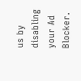us by disabling your Ad Blocker.